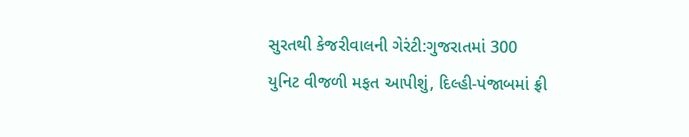સુરતથી કેજરીવાલની ગેરંટી:ગુજરાતમાં 300 યુનિટ વીજળી મફત આપીશું, દિલ્હી-પંજાબમાં ફ્રી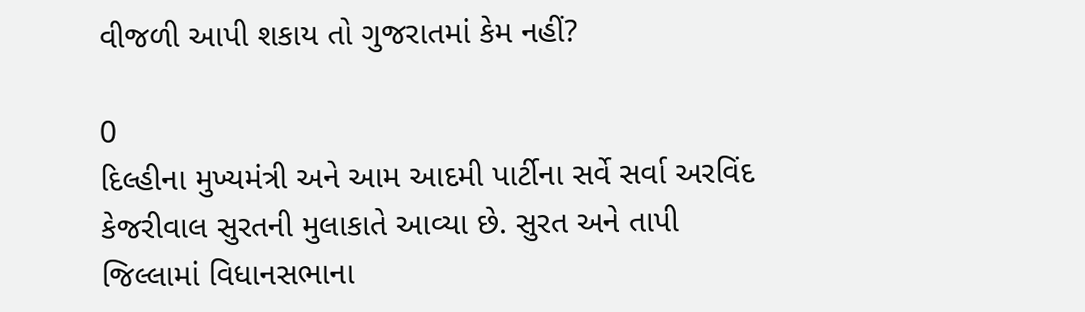વીજળી આપી શકાય તો ગુજરાતમાં કેમ નહીં?

0
દિલ્હીના મુખ્યમંત્રી અને આમ આદમી પાર્ટીના સર્વે સર્વા અરવિંદ કેજરીવાલ સુરતની મુલાકાતે આવ્યા છે. સુરત અને તાપી જિલ્લામાં વિધાનસભાના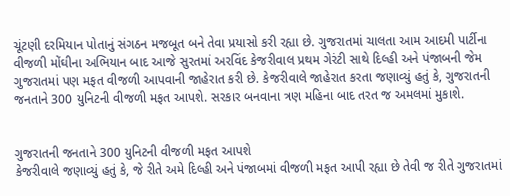ચૂંટણી દરમિયાન પોતાનું સંગઠન મજબૂત બને તેવા પ્રયાસો કરી રહ્યા છે. ગુજરાતમાં ચાલતા આમ આદમી પાર્ટીના વીજળી મોંઘીના અભિયાન બાદ આજે સુરતમાં અરવિંદ કેજરીવાલ પ્રથમ ગેરંટી સાથે દિલ્હી અને પંજાબની જેમ ગુજરાતમાં પણ મફત વીજળી આપવાની જાહેરાત કરી છે. કેજરીવાલે જાહેરાત કરતા જણાવ્યું હતું કે, ગુજરાતની જનતાને 300 યુનિટની વીજળી મફત આપશે. સરકાર બનવાના ત્રણ મહિના બાદ તરત જ અમલમાં મુકાશે.


ગુજરાતની જનતાને 300 યુનિટની વીજળી મફત આપશે
કેજરીવાલે જણાવ્યું હતું કે, જે રીતે અમે દિલ્હી અને પંજાબમાં વીજળી મફત આપી રહ્યા છે તેવી જ રીતે ગુજરાતમાં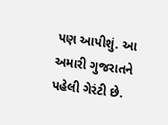પણ આપીશું. આ અમારી ગુજરાતને પહેલી ગેરંટી છે.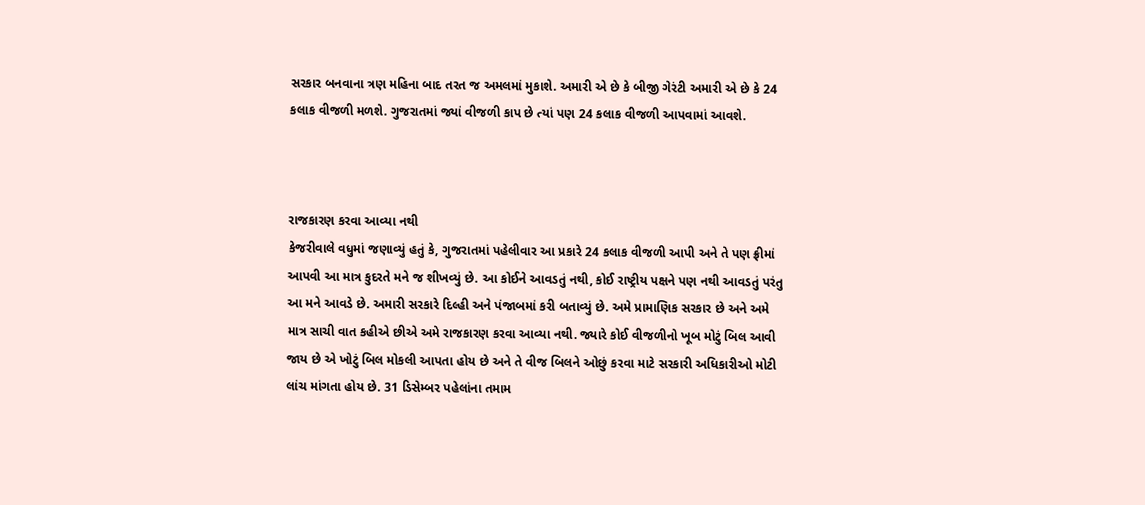સરકાર બનવાના ત્રણ મહિના બાદ તરત જ અમલમાં મુકાશે. અમારી એ છે કે બીજી ગેરંટી અમારી એ છે કે 24 કલાક વીજળી મળશે. ગુજરાતમાં જ્યાં વીજળી કાપ છે ત્યાં પણ 24 કલાક વીજળી આપવામાં આવશે.



રાજકારણ કરવા આવ્યા નથી
કેજરીવાલે વધુમાં જણાવ્યું હતું કે, ગુજરાતમાં પહેલીવાર આ પ્રકારે 24 કલાક વીજળી આપી અને તે પણ ફ્રીમાં આપવી આ માત્ર કુદરતે મને જ શીખવ્યું છે. આ કોઈને આવડતું નથી, કોઈ રાષ્ટ્રીય પક્ષને પણ નથી આવડતું પરંતુ આ મને આવડે છે. અમારી સરકારે દિલ્હી અને પંજાબમાં કરી બતાવ્યું છે. અમે પ્રામાણિક સરકાર છે અને અમે માત્ર સાચી વાત કહીએ છીએ અમે રાજકારણ કરવા આવ્યા નથી. જ્યારે કોઈ વીજળીનો ખૂબ મોટું બિલ આવી જાય છે એ ખોટું બિલ મોકલી આપતા હોય છે અને તે વીજ બિલને ઓછું કરવા માટે સરકારી અધિકારીઓ મોટી લાંચ માંગતા હોય છે. 31 ડિસેમ્બર પહેલાંના તમામ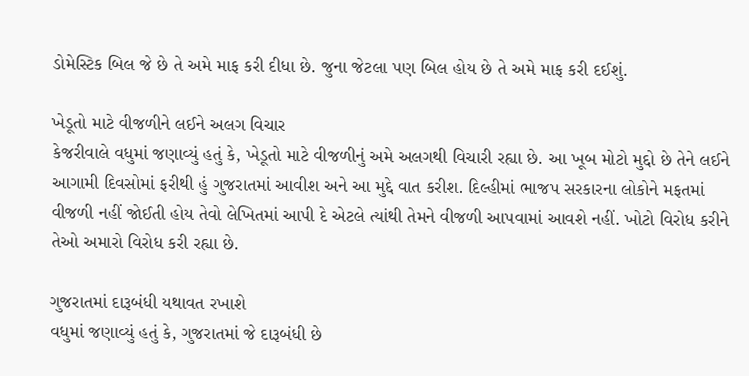ડોમેસ્ટિક બિલ જે છે તે અમે માફ કરી દીધા છે. જુના જેટલા પણ બિલ હોય છે તે અમે માફ કરી દઈશું.

ખેડૂતો માટે વીજળીને લઈને અલગ વિચાર
કેજરીવાલે વધુમાં જણાવ્યું હતું કે, ખેડૂતો માટે વીજળીનું અમે અલગથી વિચારી રહ્યા છે. આ ખૂબ મોટો મુદ્દો છે તેને લઈને આગામી દિવસોમાં ફરીથી હું ગુજરાતમાં આવીશ અને આ મુદ્દે વાત કરીશ. દિલ્હીમાં ભાજપ સરકારના લોકોને મફતમાં વીજળી નહીં જોઈતી હોય તેવો લેખિતમાં આપી દે એટલે ત્યાંથી તેમને વીજળી આપવામાં આવશે નહીં. ખોટો વિરોધ કરીને તેઓ અમારો વિરોધ કરી રહ્યા છે.

ગુજરાતમાં દારૂબંધી યથાવત રખાશે
વધુમાં જણાવ્યું હતું કે, ગુજરાતમાં જે દારૂબંધી છે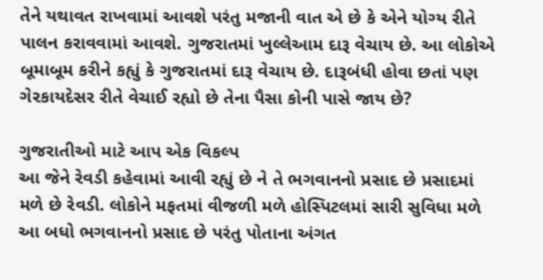તેને યથાવત રાખવામાં આવશે પરંતુ મજાની વાત એ છે કે એને યોગ્ય રીતે પાલન કરાવવામાં આવશે. ગુજરાતમાં ખુલ્લેઆમ દારૂ વેચાય છે. આ લોકોએ બૂમાબૂમ કરીને કહ્યું કે ગુજરાતમાં દારૂ વેચાય છે. દારૂબંધી હોવા છતાં પણ ગેરકાયદેસર રીતે વેચાઈ રહ્યો છે તેના પૈસા કોની પાસે જાય છે?

ગુજરાતીઓ માટે આપ એક વિકલ્પ
આ જેને રેવડી કહેવામાં આવી રહ્યું છે ને તે ભગવાનનો પ્રસાદ છે પ્રસાદમાં મળે છે રેવડી. લોકોને મફતમાં વીજળી મળે હોસ્પિટલમાં સારી સુવિધા મળે આ બધો ભગવાનનો પ્રસાદ છે પરંતુ પોતાના અંગત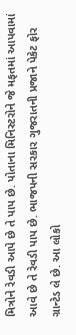મિત્રોને રેવડી આપે છે તે પાપ છે. પોતાના મિનિસ્ટરોને જે મફતમાં આપવામાં આવે છે તે રેવડી પાપ છે. ભાજપની સરકાર ગુજરાતની પ્રજાને પેકેટ ફોર ગ્રાન્ટેડ લે છે. આ લોકો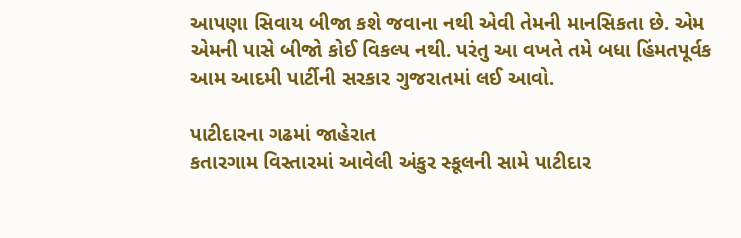આપણા સિવાય બીજા કશે જવાના નથી એવી તેમની માનસિકતા છે. એમ એમની પાસે બીજો કોઈ વિકલ્પ નથી. પરંતુ આ વખતે તમે બધા હિંમતપૂર્વક આમ આદમી પાર્ટીની સરકાર ગુજરાતમાં લઈ આવો.

પાટીદારના ગઢમાં જાહેરાત
કતારગામ વિસ્તારમાં આવેલી અંકુર સ્કૂલની સામે પાટીદાર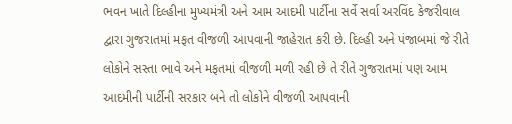ભવન ખાતે દિલ્હીના મુખ્યમંત્રી અને આમ આદમી પાર્ટીના સર્વે સર્વા અરવિંદ કેજરીવાલ દ્વારા ગુજરાતમાં મફત વીજળી આપવાની જાહેરાત કરી છે. દિલ્હી અને પંજાબમાં જે રીતે લોકોને સસ્તા ભાવે અને મફતમાં વીજળી મળી રહી છે તે રીતે ગુજરાતમાં પણ આમ આદમીની પાર્ટીની સરકાર બને તો લોકોને વીજળી આપવાની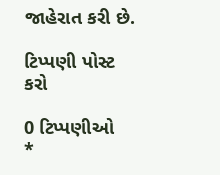જાહેરાત કરી છે.

ટિપ્પણી પોસ્ટ કરો

0 ટિપ્પણીઓ
*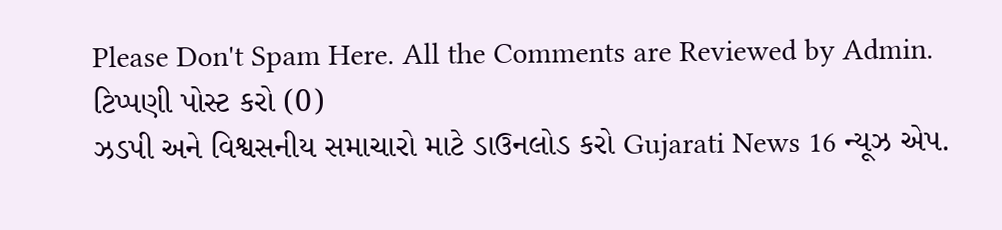Please Don't Spam Here. All the Comments are Reviewed by Admin.
ટિપ્પણી પોસ્ટ કરો (0)
ઝડપી અને વિશ્વસનીય સમાચારો માટે ડાઉનલોડ કરો Gujarati News 16 ન્યૂઝ એપ.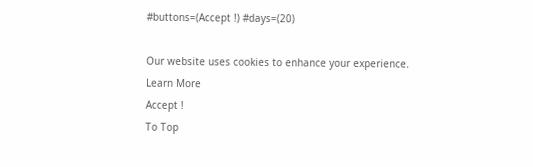#buttons=(Accept !) #days=(20)

Our website uses cookies to enhance your experience. Learn More
Accept !
To Top